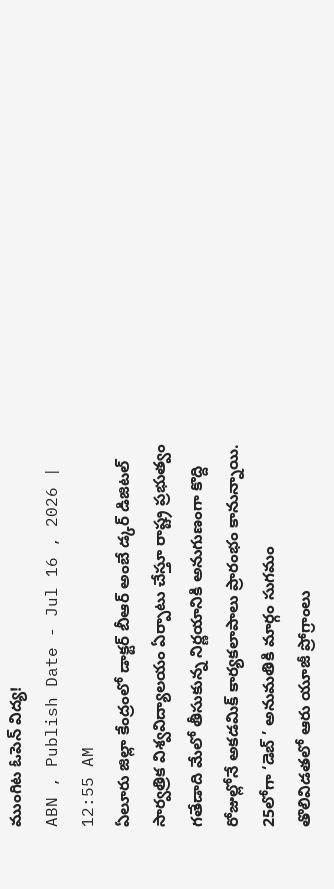ముంగిట ఓపెన్ విద్య!
ABN , Publish Date - Jul 16 , 2026 | 12:55 AM
ఏలూరు జిల్లా కేంద్రంలో డాక్టర్ బీఆర్ అంబే డ్కర్ డిజిటల్ సార్వత్రిక విశ్వవిద్యాలయం ఏర్పాటు చేస్తూ రాష్ట్ర ప్రభుత్వం గతేడాది మేలో తీసుకున్న నిర్ణయానికి అనుగుణంగా కొద్ది రోజుల్లోనే అకడమిక్ కార్యకలాపాలు ప్రారంభం కానున్నాయి.
25లోగా ‘డెబ్ ’ అనుమతికి మార్గం సుగమం
తొలివిడతలో ఆరు యూజీ ప్రోగ్రాంలు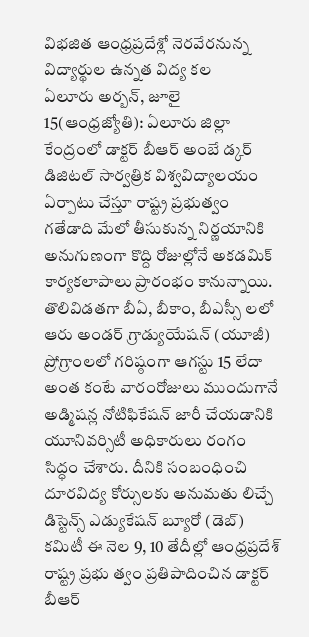విభజిత ఆంధ్రప్రదేశ్లో నెరవేరనున్న విద్యార్థుల ఉన్నత విద్య కల
ఏలూరు అర్బన్, జూలై 15(ఆంధ్రజ్యోతి): ఏలూరు జిల్లా కేంద్రంలో డాక్టర్ బీఆర్ అంబే డ్కర్ డిజిటల్ సార్వత్రిక విశ్వవిద్యాలయం ఏర్పాటు చేస్తూ రాష్ట్ర ప్రభుత్వం గతేడాది మేలో తీసుకున్న నిర్ణయానికి అనుగుణంగా కొద్ది రోజుల్లోనే అకడమిక్ కార్యకలాపాలు ప్రారంభం కానున్నాయి. తొలివిడతగా బీఏ, బీకాం, బీఎస్సీ లలో ఆరు అండర్ గ్రాడ్యుయేషన్ (యూజీ) ప్రోగ్రాంలలో గరిష్ఠంగా ఆగస్టు 15 లేదా అంత కంటే వారంరోజులు ముందుగానే అడ్మిషన్ల నోటిఫికేషన్ జారీ చేయడానికి యూనివర్సిటీ అధికారులు రంగం సిద్ధం చేశారు. దీనికి సంబంధించి దూరవిద్య కోర్సులకు అనుమతు లిచ్చే డిస్టెన్స్ ఎడ్యుకేషన్ బ్యూరో (డెబ్) కమిటీ ఈ నెల 9, 10 తేదీల్లో ఆంధ్రప్రదేశ్ రాష్ట్ర ప్రభు త్వం ప్రతిపాదించిన డాక్టర్ బీఆర్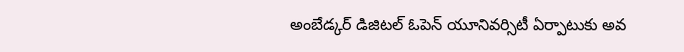అంబేడ్కర్ డిజిటల్ ఓపెన్ యూనివర్సిటీ ఏర్పాటుకు అవ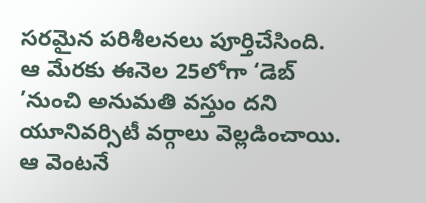సరమైన పరిశీలనలు పూర్తిచేసింది. ఆ మేరకు ఈనెల 25లోగా ‘డెబ్ ’నుంచి అనుమతి వస్తుం దని యూనివర్సిటీ వర్గాలు వెల్లడించాయి. ఆ వెంటనే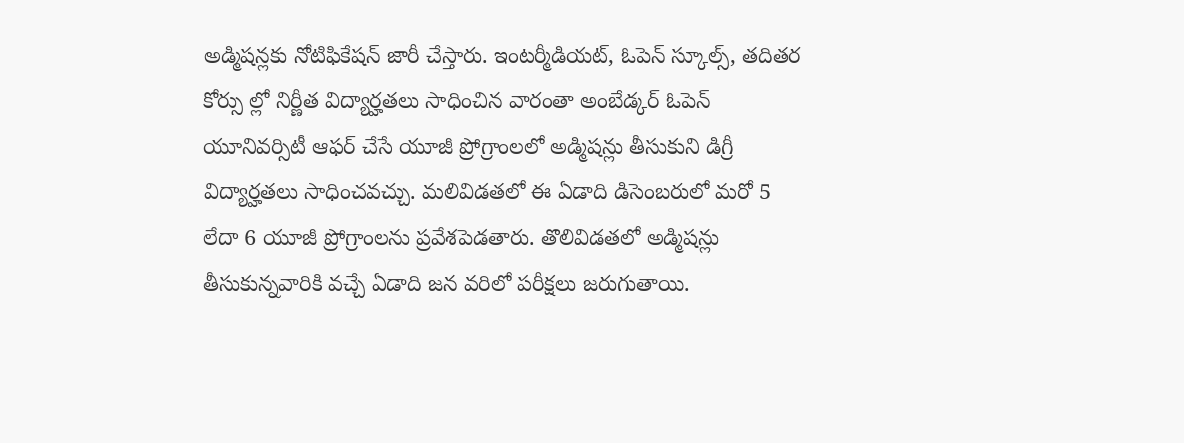అడ్మిషన్లకు నోటిఫికేషన్ జారీ చేస్తారు. ఇంటర్మీడియట్, ఓపెన్ స్కూల్స్, తదితర కోర్సు ల్లో నిర్ణీత విద్యార్హతలు సాధించిన వారంతా అంబేడ్కర్ ఓపెన్ యూనివర్సిటీ ఆఫర్ చేసే యూజీ ప్రోగ్రాంలలో అడ్మిషన్లు తీసుకుని డిగ్రీ విద్యార్హతలు సాధించవచ్చు. మలివిడతలో ఈ ఏడాది డిసెంబరులో మరో 5 లేదా 6 యూజీ ప్రోగ్రాంలను ప్రవేశపెడతారు. తొలివిడతలో అడ్మిషన్లు తీసుకున్నవారికి వచ్చే ఏడాది జన వరిలో పరీక్షలు జరుగుతాయి.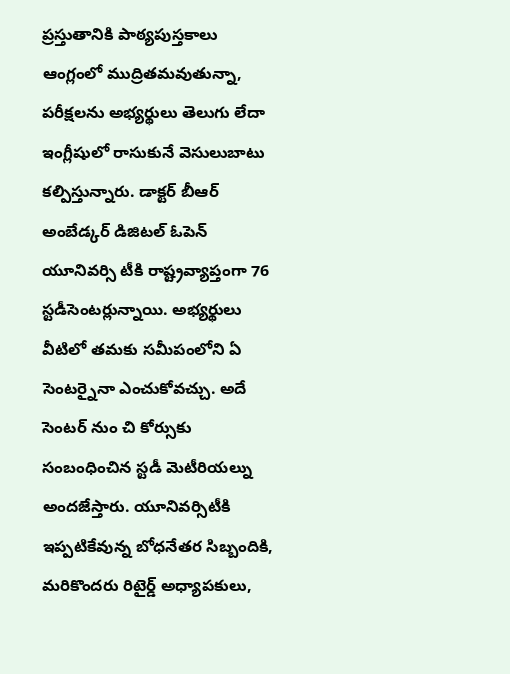ప్రస్తుతానికి పాఠ్యపుస్తకాలు ఆంగ్లంలో ముద్రితమవుతున్నా, పరీక్షలను అభ్యర్థులు తెలుగు లేదా ఇంగ్లీషులో రాసుకునే వెసులుబాటు కల్పిస్తున్నారు. డాక్టర్ బీఆర్ అంబేడ్కర్ డిజిటల్ ఓపెన్ యూనివర్సి టీకి రాష్ట్రవ్యాప్తంగా 76 స్టడీసెంటర్లున్నాయి. అభ్యర్థులు వీటిలో తమకు సమీపంలోని ఏ సెంటర్నైనా ఎంచుకోవచ్చు. అదే సెంటర్ నుం చి కోర్సుకు సంబంధించిన స్టడీ మెటీరియల్ను అందజేస్తారు. యూనివర్సిటీకి ఇప్పటికేవున్న బోధనేతర సిబ్బందికి, మరికొందరు రిటైర్డ్ అధ్యాపకులు,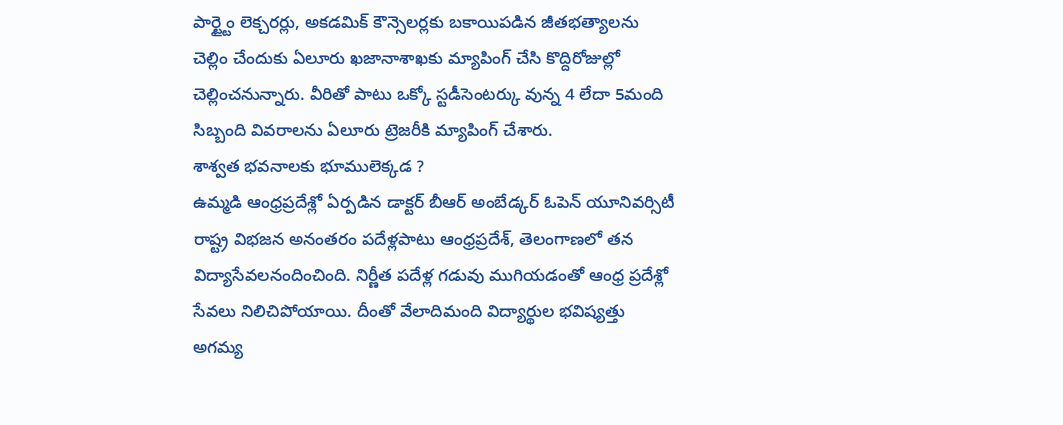పార్ట్టైం లెక్చరర్లు, అకడమిక్ కౌన్సెలర్లకు బకాయిపడిన జీతభత్యాలను చెల్లిం చేందుకు ఏలూరు ఖజానాశాఖకు మ్యాపింగ్ చేసి కొద్దిరోజుల్లో చెల్లించనున్నారు. వీరితో పాటు ఒక్కో స్టడీసెంటర్కు వున్న 4 లేదా 5మంది సిబ్బంది వివరాలను ఏలూరు ట్రెజరీకి మ్యాపింగ్ చేశారు.
శాశ్వత భవనాలకు భూములెక్కడ ?
ఉమ్మడి ఆంధ్రప్రదేశ్లో ఏర్పడిన డాక్టర్ బీఆర్ అంబేడ్కర్ ఓపెన్ యూనివర్సిటీ రాష్ట్ర విభజన అనంతరం పదేళ్లపాటు ఆంధ్రప్రదేశ్, తెలంగాణలో తన విద్యాసేవలనందించింది. నిర్ణీత పదేళ్ల గడువు ముగియడంతో ఆంధ్ర ప్రదేశ్లో సేవలు నిలిచిపోయాయి. దీంతో వేలాదిమంది విద్యార్థుల భవిష్యత్తు అగమ్య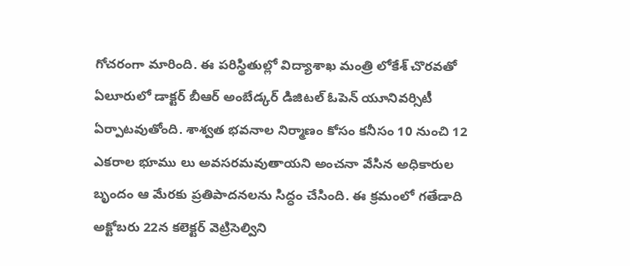గోచరంగా మారింది. ఈ పరిస్థితుల్లో విద్యాశాఖ మంత్రి లోకేశ్ చొరవతో ఏలూరులో డాక్టర్ బీఆర్ అంబేడ్కర్ డిజిటల్ ఓపెన్ యూనివర్సిటీ ఏర్పాటవుతోంది. శాశ్వత భవనాల నిర్మాణం కోసం కనీసం 10 నుంచి 12 ఎకరాల భూము లు అవసరమవుతాయని అంచనా వేసిన అధికారుల బృందం ఆ మేరకు ప్రతిపాదనలను సిద్ధం చేసింది. ఈ క్రమంలో గతేడాది అక్టోబరు 22న కలెక్టర్ వెట్రిసెల్విని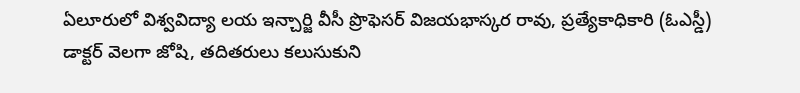ఏలూరులో విశ్వవిద్యా లయ ఇన్చార్జి వీసీ ప్రొఫెసర్ విజయభాస్కర రావు, ప్రత్యేకాధికారి (ఓఎస్డీ) డాక్టర్ వెలగా జోషి, తదితరులు కలుసుకుని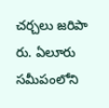చర్చలు జరిపా రు. ఏలూరు సమీపంలోని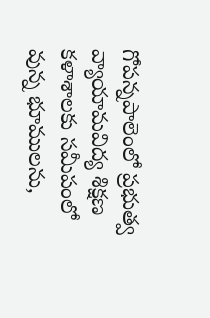గోపన్నపాలెంలో ప్రభుత్వ వ్యాయామవిద్య శిక్షణ కళాశాలకు సమీపంలో వున్న భూములను,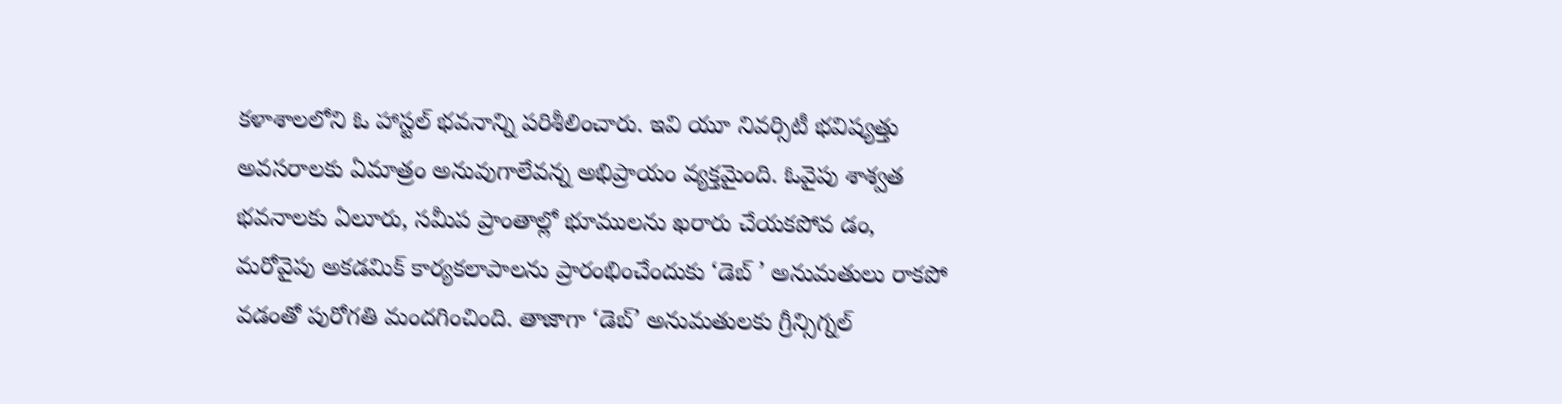కళాశాలలోని ఓ హాస్టల్ భవనాన్ని పరిశీలించారు. ఇవి యూ నివర్సిటీ భవిష్యత్తు అవసరాలకు ఏమాత్రం అనువుగాలేవన్న అభిప్రాయం వ్యక్తమైంది. ఓవైపు శాశ్వత భవనాలకు ఏలూరు, సమీప ప్రాంతాల్లో భూములను ఖరారు చేయకపోవ డం, మరోవైపు అకడమిక్ కార్యకలాపాలను ప్రారంభించేందుకు ‘డెబ్ ’ అనుమతులు రాకపో వడంతో పురోగతి మందగించింది. తాజాగా ‘డెబ్’ అనుమతులకు గ్రీన్సిగ్నల్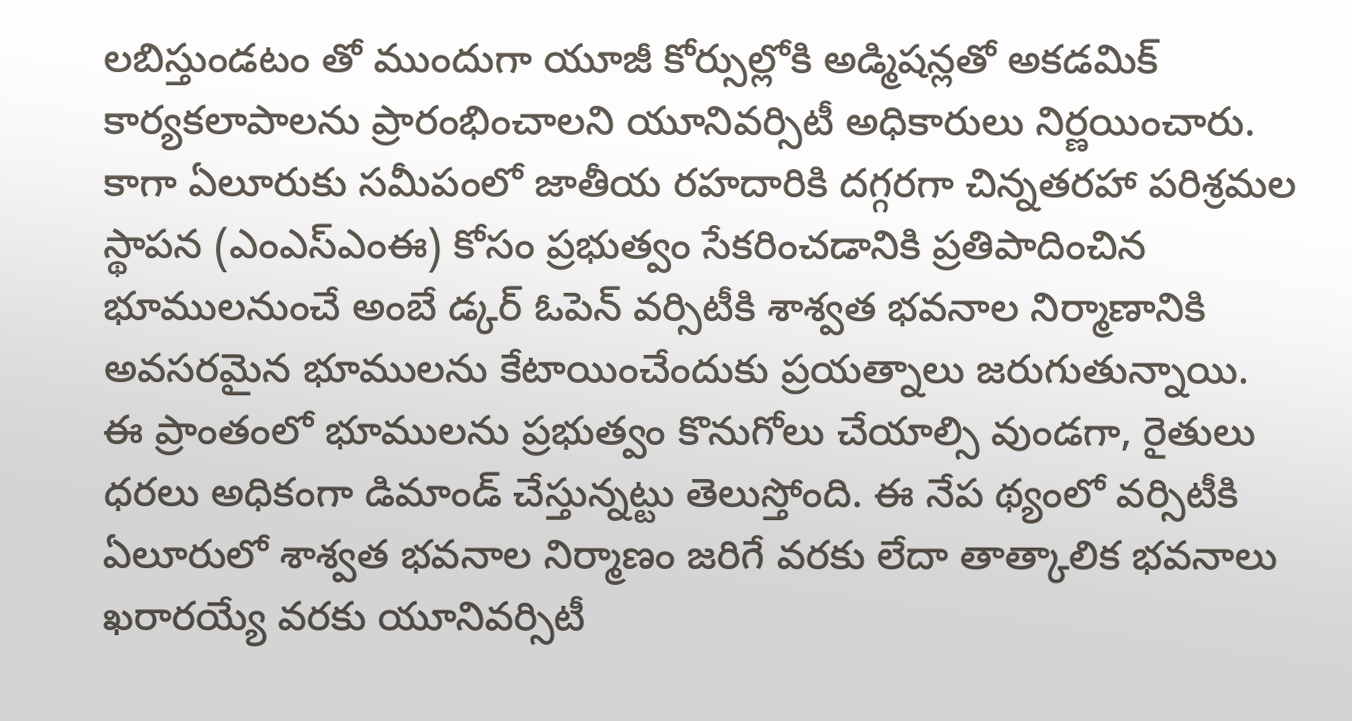లబిస్తుండటం తో ముందుగా యూజీ కోర్సుల్లోకి అడ్మిషన్లతో అకడమిక్ కార్యకలాపాలను ప్రారంభించాలని యూనివర్సిటీ అధికారులు నిర్ణయించారు. కాగా ఏలూరుకు సమీపంలో జాతీయ రహదారికి దగ్గరగా చిన్నతరహా పరిశ్రమల స్థాపన (ఎంఎస్ఎంఈ) కోసం ప్రభుత్వం సేకరించడానికి ప్రతిపాదించిన భూములనుంచే అంబే డ్కర్ ఓపెన్ వర్సిటీకి శాశ్వత భవనాల నిర్మాణానికి అవసరమైన భూములను కేటాయించేందుకు ప్రయత్నాలు జరుగుతున్నాయి. ఈ ప్రాంతంలో భూములను ప్రభుత్వం కొనుగోలు చేయాల్సి వుండగా, రైతులు ధరలు అధికంగా డిమాండ్ చేస్తున్నట్టు తెలుస్తోంది. ఈ నేప థ్యంలో వర్సిటీకి ఏలూరులో శాశ్వత భవనాల నిర్మాణం జరిగే వరకు లేదా తాత్కాలిక భవనాలు ఖరారయ్యే వరకు యూనివర్సిటీ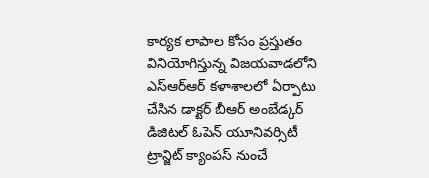కార్యక లాపాల కోసం ప్రస్తుతం వినియోగిస్తున్న విజయవాడలోని ఎస్ఆర్ఆర్ కళాశాలలో ఏర్పాటు చేసిన డాక్టర్ బీఆర్ అంబేడ్కర్ డిజిటల్ ఓపెన్ యూనివర్సిటీ ట్రాన్జిట్ క్యాంపస్ నుంచే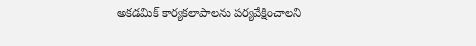అకడమిక్ కార్యకలాపాలను పర్యవేక్షించాలని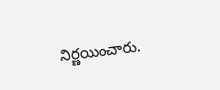నిర్ణయించారు.